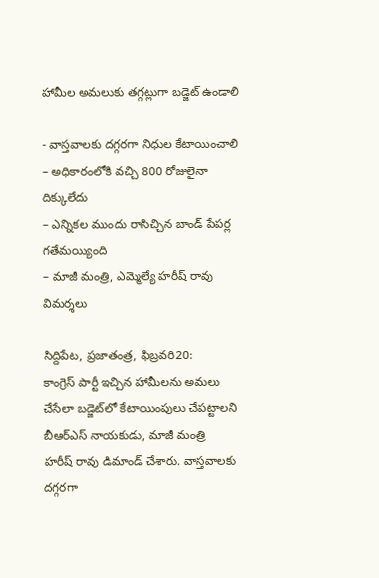హామీల అమలుకు తగ్గట్లుగా బడ్జెట్‌ ఉండాలి

- వాస్తవాలకు దగ్గరగా నిధుల కేటాయించాలి
– అధికారంలోకి వచ్చి 800 రోజులైనా దిక్కులేదు
– ఎన్నికల ముందు రాసిచ్చిన బాండ్‌ ‌పేపర్ల గతేమయ్యింది
– మాజీ మంత్రి, ఎమ్మెల్యే హరీష్‌ ‌రావు విమర్శలు

సిద్దిపేట, ప్రజాతంత్ర, ఫిబ్రవరి20: కాంగ్రెస్‌ ‌పార్టీ ఇచ్చిన హామీలను అమలు చేసేలా బడ్జెట్‌లో కేటాయింపులు చేపట్టాలని బీఆర్‌ఎస్‌ ‌నాయకుడు, మాజీ మంత్రి హరీష్‌ ‌రావు డిమాండ్‌ ‌చేశారు. వాస్తవాలకు దగ్గరగా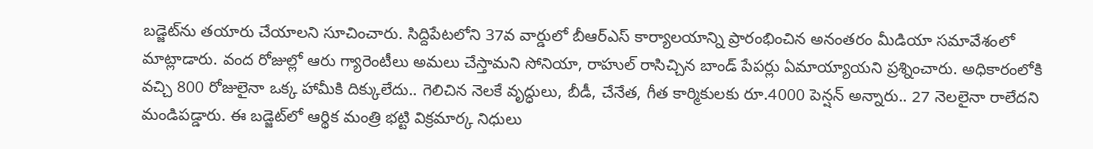బడ్జెట్‌ను తయారు చేయాలని సూచించారు. సిద్దిపేటలోని 37వ వార్డులో బీఆర్‌ఎస్‌ ‌కార్యాలయాన్ని ప్రారంభించిన అనంతరం మీడియా సమావేశంలో మాట్లాడారు. వంద రోజుల్లో ఆరు గ్యారెంటీలు అమలు చేస్తామని సోనియా, రాహుల్‌ ‌రాసిచ్చిన బాండ్‌ ‌పేపర్లు ఏమాయ్యాయని ప్రశ్నించారు. అధికారంలోకి వచ్చి 800 రోజులైనా ఒక్క హామీకి దిక్కులేదు.. గెలిచిన నెలకే వృద్ధులు, బీడీ, చేనేత, గీత కార్మికులకు రూ.4000 పెన్షన్‌ అన్నారు.. 27 నెలలైనా రాలేదని మండిపడ్డారు. ఈ బడ్జెట్‌లో ఆర్థిక మంత్రి భట్టి విక్రమార్క నిధులు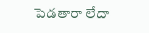పెడతారా లేదా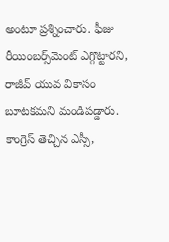అంటూ ప్రశ్నించారు. ఫీజు రీయింబర్స్‌మెంట్‌ ‌ఎగ్గొట్టారని, రాజీవ్‌ ‌యువ వికాసం బూటకమని మండిపడ్డారు. కాంగ్రెస్‌ ‌తెచ్చిన ఎస్సీ,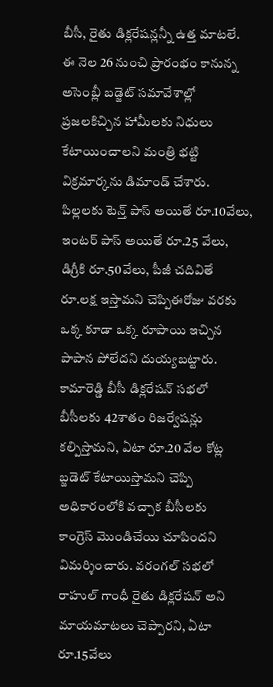బీసీ, రైతు డిక్లరేషన్లన్నీ ఉత్త మాటలే. ఈ నెల 26 నుంచి ప్రారంభం కానున్న అసెంబ్లీ బడ్జెట్‌ ‌సమావేశాల్లో ప్రజలకిచ్చిన హామీలకు నిధులు కేటాయించాలని మంత్రి భట్టి విక్రమార్కను డిమాండ్‌ ‌చేశారు. పిల్లలకు టెన్త్ ‌పాస్‌ అయితే రూ.10వేలు, ఇంటర్‌ ‌పాస్‌ అయితే రూ.25 వేలు, డిగ్రీకి రూ.50వేలు, పీజీ చదివితే రూ.లక్ష ఇస్తామని చెప్పిఈరోజు వరకు ఒక్క కూడా ఒక్క రూపాయి ఇచ్చిన పాపాన పోలేదని దుయ్యబట్టారు. కామారెడ్డి బీసీ డిక్లరేషన్‌ ‌సభలో బీసీలకు 42శాతం రిజర్వేషన్లు కల్పిస్తామని, ఏటా రూ.20 వేల కోట్ల బ్జడెట్‌ ‌కేటాయిస్తామని చెప్పి అధికారంలోకి వచ్చాక బీసీలకు కాంగ్రెస్‌ ‌మొండిచేయి చూపిందని విమర్శించారు. వరంగల్‌ ‌సభలో రాహుల్‌ ‌గాంధీ రైతు డిక్లరేషన్‌ అని మాయమాటలు చెప్పారని, ఏటా రూ.15వేలు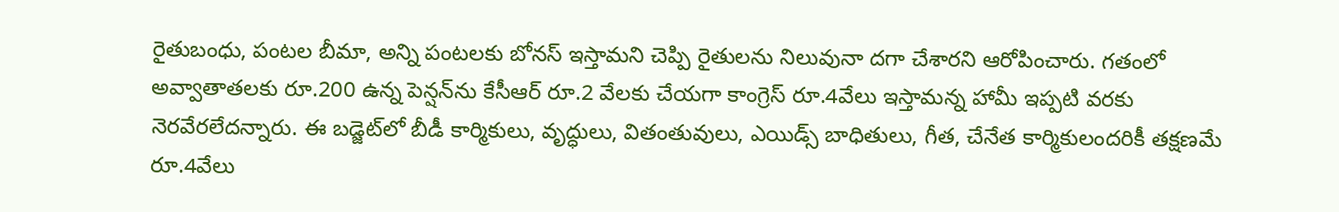రైతుబంధు, పంటల బీమా, అన్ని పంటలకు బోనస్‌ ఇస్తామని చెప్పి రైతులను నిలువునా దగా చేశారని ఆరోపించారు. గతంలో అవ్వాతాతలకు రూ.200 ఉన్న పెన్షన్‌ను కేసీఆర్‌ ‌రూ.2 వేలకు చేయగా కాంగ్రెస్‌ ‌రూ.4వేలు ఇస్తామన్న హామీ ఇప్పటి వరకు నెరవేరలేదన్నారు. ఈ బడ్జెట్‌లో బీడీ కార్మికులు, వృద్ధులు, వితంతువులు, ఎయిడ్స్ ‌బాధితులు, గీత, చేనేత కార్మికులందరికీ తక్షణమే రూ.4వేలు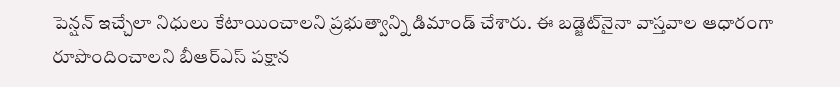పెన్షన్‌ ఇచ్చేలా నిధులు కేటాయించాలని ప్రభుత్వాన్ని డిమాండ్‌ ‌చేశారు. ఈ బడ్జెట్‌నైనా వాస్తవాల ఆధారంగా రూపొందించాలని బీఆర్‌ఎస్‌ ‌పక్షాన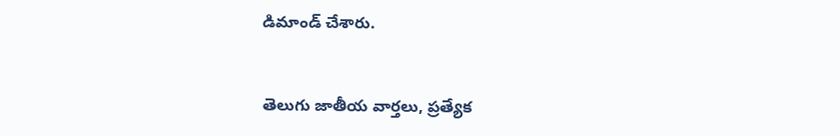డిమాండ్‌ ‌చేశారు.


తెలుగు జాతీయ వార్తలు, ప్రత్యేక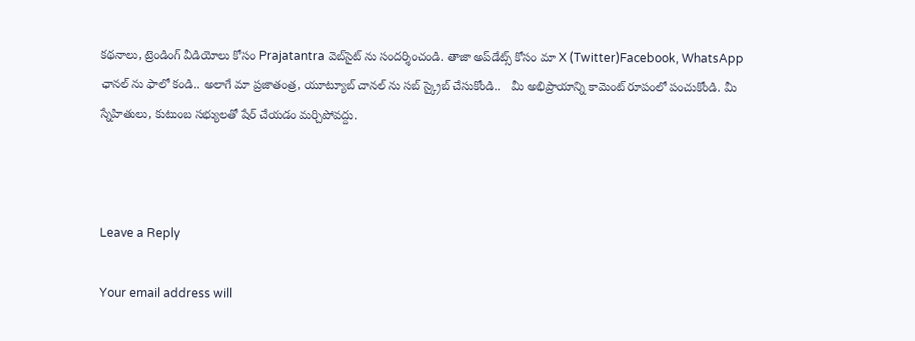కథనాలు, ట్రెండింగ్ వీడియోలు కోసం Prajatantra వెబ్‌సైట్ ను సందర్శించండి. తాజా అప్‌డేట్స్ కోసం మా X (Twitter)Facebook, WhatsApp ఛానల్ ను ఫాలో కండి.. అలాగే మా ప్రజాతంత్ర, యూట్యూబ్ చానల్ ను సబ్ స్క్రైబ్ చేసుకోండి..   మీ అభిప్రాయాన్ని కామెంట్ రూపంలో పంచుకోండి. మీ స్నేహితులు, కుటుంబ సభ్యులతో షేర్ చేయడం మర్చిపోవద్దు.



Leave a Reply

Your email address will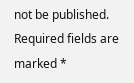not be published. Required fields are marked *